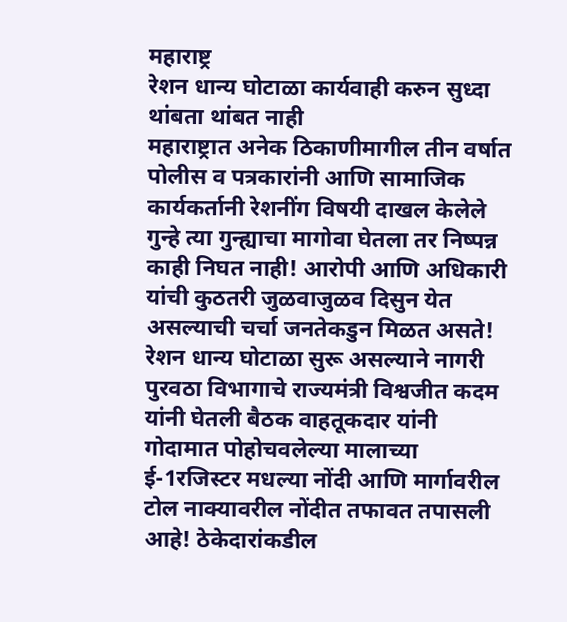महाराष्ट्र
रेशन धान्य घोटाळा कार्यवाही करुन सुध्दा थांबता थांबत नाही
महाराष्ट्रात अनेक ठिकाणीमागील तीन वर्षात पोलीस व पत्रकारांनी आणि सामाजिक कार्यकर्तानी रेशनींग विषयी दाखल केलेले गुन्हे त्या गुन्ह्याचा मागोवा घेतला तर निष्पन्न काही निघत नाही! आरोपी आणि अधिकारी यांची कुठतरी जुळवाजुळव दिसुन येत असल्याची चर्चा जनतेकडुन मिळत असते!
रेशन धान्य घोटाळा सुरू असल्याने नागरी पुरवठा विभागाचे राज्यमंत्री विश्वजीत कदम यांनी घेतली बैठक वाहतूकदार यांनी गोदामात पोहोचवलेल्या मालाच्या ई-1रजिस्टर मधल्या नोंदी आणि मार्गावरील टोल नाक्यावरील नोंदीत तफावत तपासली आहे! ठेकेदारांकडील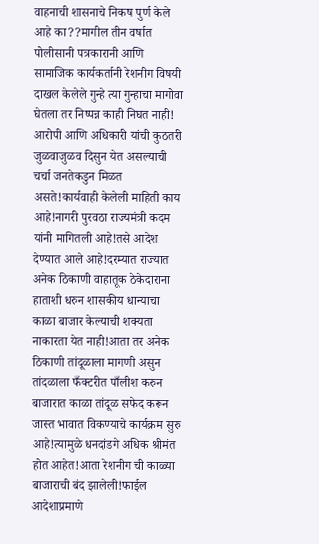वाहनाची शासनाचे निकष पुर्ण केले आहे का??मागील तीन वर्षात पोलीसानी पत्रकारानी आणि सामाजिक कार्यकर्तानी रेशनीग विषयी दाखल केलेले गुन्हे त्या गुन्हाचा मागोवा घेतला तर निष्पन्न काही निघत नाही! आरोपी आणि अधिकारी यांची कुठतरी जुळवाजुळव दिसुन येत असल्याची चर्चा जनतेकडुन मिळत असते!कार्यवाही केलेली माहिती काय आहे!नागरी पुरवठा राज्यमंत्री कदम यांनी मागितली आहे!तसे आदेश देण्यात आले आहे!दरम्यात राज्यात अनेक ठिकाणी वाहातूक ठेकेदाराना हाताशी धरुन शासकीय धान्याचा काळा बाजार केल्याची शक्यता नाकारता येत नाही!आता तर अनेक ठिकाणी तांदूळाला मागणी असुन तांदळाला फँक्टरीत पाँलीश करुन बाजारात काळा तांदूळ सफेद करून जास्त भावात विकण्याचे कार्यक्रम सुरु आहे!त्यामुळे धनदांडगे अधिक श्रीमंत होत आहेत!आता रेशनीग ची काळ्या बाजाराची बंद झालेली!फाईल आदेशाप्रमाणे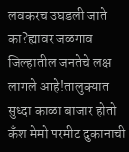लवकरच उघडली जाते का?ह्यावर जळगाव जिल्हातील जनतेचे लक्ष लागले आहे!तालुक्यात सुध्दा काळा बाजार होतो कँश मेमो परमीट दुकानाची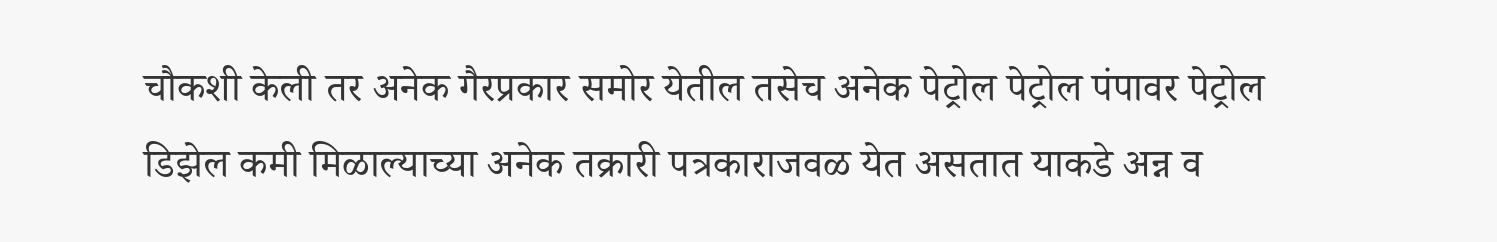चौकशी केली तर अनेक गैरप्रकार समोर येतील तसेच अनेक पेट्रोल पेट्रोल पंपावर पेट्रोल डिझेल कमी मिळाल्याच्या अनेक तक्रारी पत्रकाराजवळ येत असतात याकडे अन्न व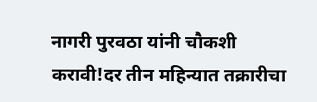नागरी पुरवठा यांनी चौकशी करावी!दर तीन महिन्यात तक्रारीचा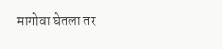मागोवा घेतला तर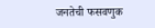जनतेची फसवणुक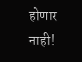होणार नाही!